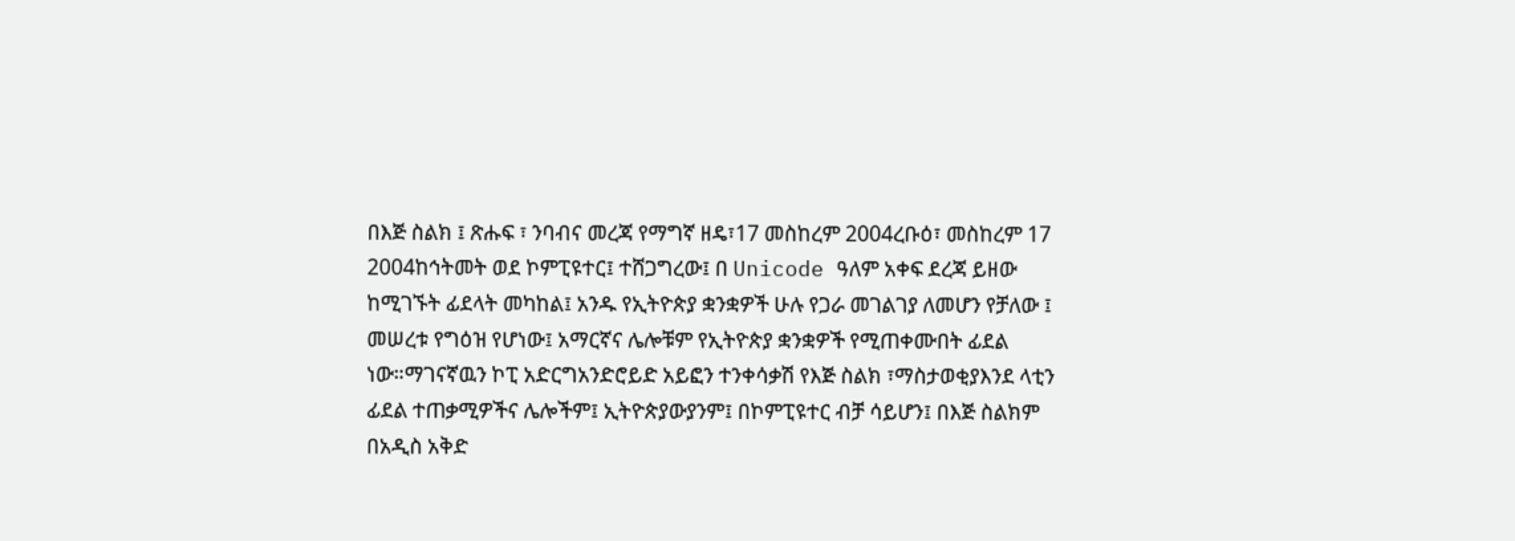በእጅ ስልክ ፤ ጽሑፍ ፣ ንባብና መረጃ የማግኛ ዘዴ፣17 መስከረም 2004ረቡዕ፣ መስከረም 17 2004ከኅትመት ወደ ኮምፒዩተር፤ ተሸጋግረው፤ በ Unicode ዓለም አቀፍ ደረጃ ይዘው ከሚገኙት ፊደላት መካከል፤ አንዱ የኢትዮጵያ ቋንቋዎች ሁሉ የጋራ መገልገያ ለመሆን የቻለው ፤ መሠረቱ የግዕዝ የሆነው፤ አማርኛና ሌሎቹም የኢትዮጵያ ቋንቋዎች የሚጠቀሙበት ፊደል ነው።ማገናኛዉን ኮፒ አድርግአንድሮይድ አይፎን ተንቀሳቃሽ የእጅ ስልክ ፣ማስታወቂያእንደ ላቲን ፊደል ተጠቃሚዎችና ሌሎችም፤ ኢትዮጵያውያንም፤ በኮምፒዩተር ብቻ ሳይሆን፤ በእጅ ስልክም በአዲስ አቅድ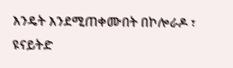እንዴት እንደሚጠቀሙበት በኮሎራዶ ፣ ዩናይትድ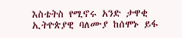እስቴትስ የሚኖሩ አንድ ታዋቂ ኢትዮጵያዊ ባለሙያ ከሰሞኑ ይፋ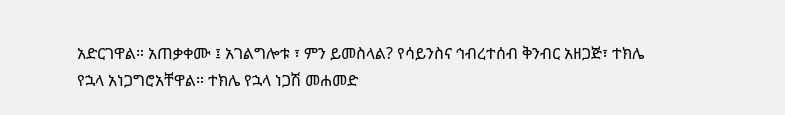አድርገዋል። አጠቃቀሙ ፤ አገልግሎቱ ፣ ምን ይመስላል? የሳይንስና ኅብረተሰብ ቅንብር አዘጋጅ፣ ተክሌ የኋላ አነጋግሮአቸዋል። ተክሌ የኋላ ነጋሽ መሐመድ